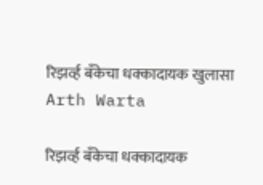रिझर्व्ह बँकेचा धक्कादायक खुलासा
Arth Warta

रिझर्व्ह बँकेचा धक्कादायक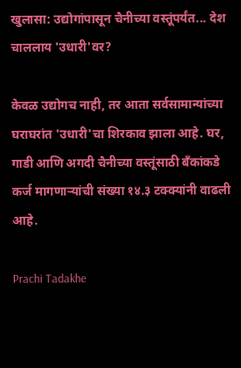खुलासा: उद्योगांपासून चैनीच्या वस्तूंपर्यंत... देश चाललाय 'उधारी'वर?

केवळ उद्योगच नाही, तर आता सर्वसामान्यांच्या घराघरांत 'उधारी'चा शिरकाव झाला आहे. घर, गाडी आणि अगदी चैनीच्या वस्तूंसाठी बँकांकडे कर्ज मागणाऱ्यांची संख्या १४.३ टक्क्यांनी वाढली आहे.

Prachi Tadakhe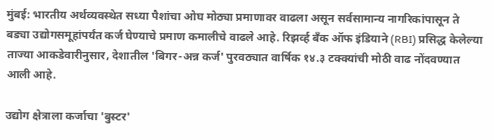मुंबई: भारतीय अर्थव्यवस्थेत सध्या पैशांचा ओघ मोठ्या प्रमाणावर वाढला असून सर्वसामान्य नागरिकांपासून ते बड्या उद्योगसमूहांपर्यंत कर्ज घेण्याचे प्रमाण कमालीचे वाढले आहे. रिझर्व्ह बँक ऑफ इंडियाने (RBI) प्रसिद्ध केलेल्या ताज्या आकडेवारीनुसार, देशातील 'बिगर-अन्न कर्ज' पुरवठ्यात वार्षिक १४.३ टक्क्यांची मोठी वाढ नोंदवण्यात आली आहे.

उद्योग क्षेत्राला कर्जाचा 'बुस्टर'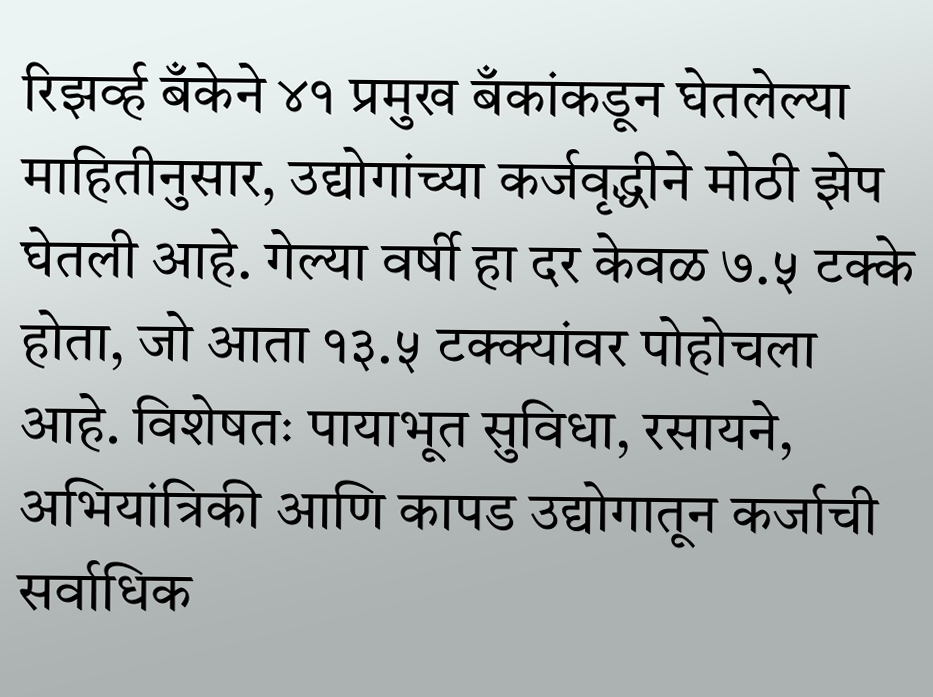रिझर्व्ह बँकेने ४१ प्रमुख बँकांकडून घेतलेल्या माहितीनुसार, उद्योगांच्या कर्जवृद्धीने मोठी झेप घेतली आहे. गेल्या वर्षी हा दर केवळ ७.५ टक्के होता, जो आता १३.५ टक्क्यांवर पोहोचला आहे. विशेषतः पायाभूत सुविधा, रसायने, अभियांत्रिकी आणि कापड उद्योगातून कर्जाची सर्वाधिक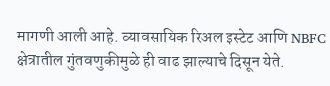मागणी आली आहे. व्यावसायिक रिअल इस्टेट आणि NBFC क्षेत्रातील गुंतवणुकीमुळे ही वाढ झाल्याचे दिसून येते.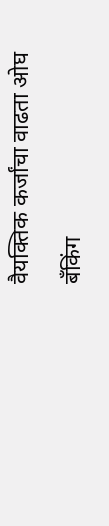वैयक्तिक कर्जांचा वाढता ओघ

बँकिंग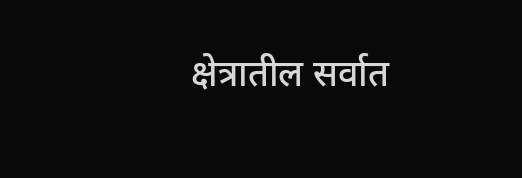क्षेत्रातील सर्वात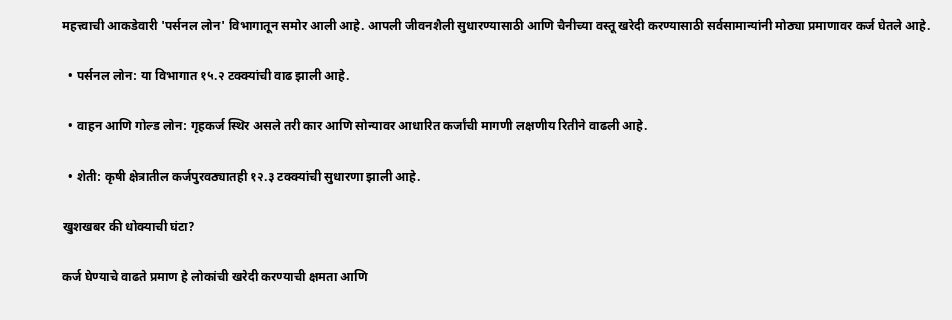महत्त्वाची आकडेवारी 'पर्सनल लोन' विभागातून समोर आली आहे. आपली जीवनशैली सुधारण्यासाठी आणि चैनीच्या वस्तू खरेदी करण्यासाठी सर्वसामान्यांनी मोठ्या प्रमाणावर कर्ज घेतले आहे.

  • पर्सनल लोन: या विभागात १५.२ टक्क्यांची वाढ झाली आहे.

  • वाहन आणि गोल्ड लोन: गृहकर्ज स्थिर असले तरी कार आणि सोन्यावर आधारित कर्जांची मागणी लक्षणीय रितीने वाढली आहे.

  • शेती: कृषी क्षेत्रातील कर्जपुरवठ्यातही १२.३ टक्क्यांची सुधारणा झाली आहे.

खुशखबर की धोक्याची घंटा?

कर्ज घेण्याचे वाढते प्रमाण हे लोकांची खरेदी करण्याची क्षमता आणि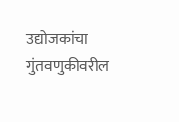उद्योजकांचा गुंतवणुकीवरील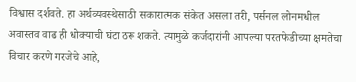विश्वास दर्शवते. हा अर्थव्यवस्थेसाठी सकारात्मक संकेत असला तरी, पर्सनल लोनमधील अवास्तव वाढ ही धोक्याची घंटा ठरू शकते. त्यामुळे कर्जदारांनी आपल्या परतफेडीच्या क्षमतेचा विचार करणे गरजेचे आहे,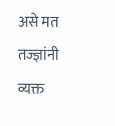असे मत तज्ज्ञांनी व्यक्त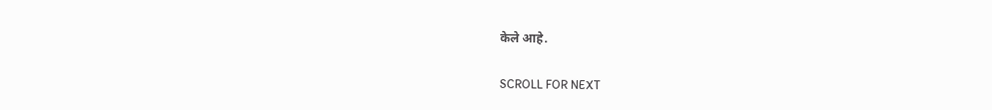केले आहे.

SCROLL FOR NEXT